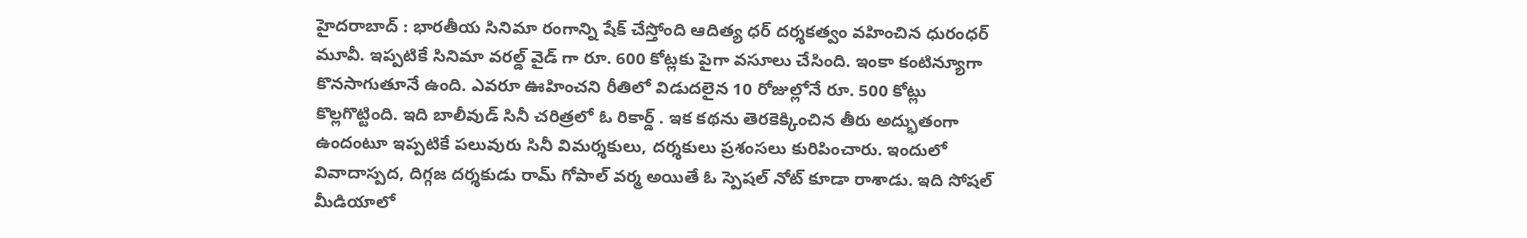హైదరాబాద్ : భారతీయ సినిమా రంగాన్ని షేక్ చేస్తోంది ఆదిత్య ధర్ దర్శకత్వం వహించిన ధురంధర్ మూవీ. ఇప్పటికే సినిమా వరల్డ్ వైడ్ గా రూ. 600 కోట్లకు పైగా వసూలు చేసింది. ఇంకా కంటిన్యూగా కొనసాగుతూనే ఉంది. ఎవరూ ఊహించని రీతిలో విడుదలైన 10 రోజుల్లోనే రూ. 500 కోట్లు కొల్లగొట్టింది. ఇది బాలీవుడ్ సినీ చరిత్రలో ఓ రికార్డ్ . ఇక కథను తెరకెక్కించిన తీరు అద్భుతంగా ఉందంటూ ఇప్పటికే పలువురు సినీ విమర్శకులు, దర్శకులు ప్రశంసలు కురిపించారు. ఇందులో వివాదాస్పద, దిగ్గజ దర్శకుడు రామ్ గోపాల్ వర్మ అయితే ఓ స్పెషల్ నోట్ కూడా రాశాడు. ఇది సోషల్ మీడియాలో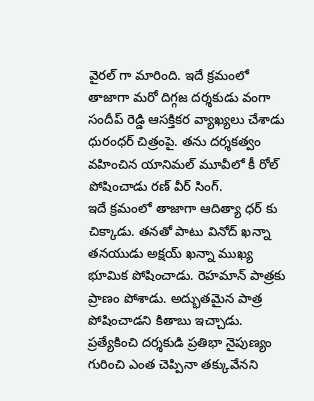వైరల్ గా మారింది. ఇదే క్రమంలో తాజాగా మరో దిగ్గజ దర్శకుడు వంగా సందీప్ రెడ్డి ఆసక్తికర వ్యాఖ్యలు చేశాడు ధురంధర్ చిత్రంపై. తను దర్శకత్వం వహించిన యానిమల్ మూవీలో కీ రోల్ పోషించాడు రణ్ వీర్ సింగ్.
ఇదే క్రమంలో తాజాగా ఆదిత్యా ధర్ కు చిక్కాడు. తనతో పాటు వినోద్ ఖన్నా తనయుడు అక్షయ్ ఖన్నా ముఖ్య భూమిక పోషించాడు. రెహమాన్ పాత్రకు ప్రాణం పోశాడు. అద్భుతమైన పాత్ర పోషించాడని కితాబు ఇచ్చాడు. ప్రత్యేకించి దర్శకుడి ప్రతిభా నైపుణ్యం గురించి ఎంత చెప్పినా తక్కువేనని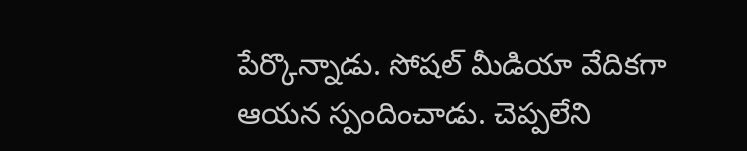పేర్కొన్నాడు. సోషల్ మీడియా వేదికగా ఆయన స్పందించాడు. చెప్పలేని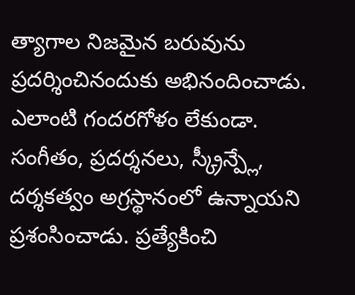త్యాగాల నిజమైన బరువును ప్రదర్శించినందుకు అభినందించాడు. ఎలాంటి గందరగోళం లేకుండా. సంగీతం, ప్రదర్శనలు, స్క్రీన్ప్లే, దర్శకత్వం అగ్రస్థానంలో ఉన్నాయని ప్రశంసించాడు. ప్రత్యేకించి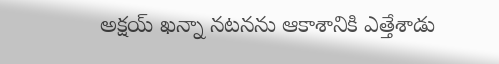అక్షయ్ ఖన్నా నటనను ఆకాశానికి ఎత్తేశాడు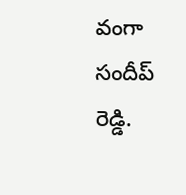వంగా సందీప్ రెడ్డి.